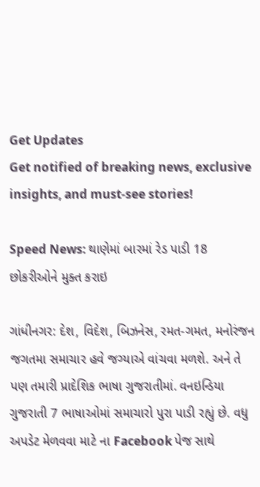Get Updates
Get notified of breaking news, exclusive insights, and must-see stories!

Speed News: થાણેમાં બારમાં રેડ પાડી 18 છોકરીઓને મુક્ત કરાઇ

ગાંધીનગર: દેશ, વિદેશ, બિઝનેસ, રમત-ગમત, મનોરંજન જગતમા સમાચાર હવે જગ્યાએ વાંચવા મળશે. અને તે પણ તમારી પ્રાદેશિક ભાષા ગુજરાતીમાં. વનઇન્ડિયા ગુજરાતી 7 ભાષાઓમાં સમાચારો પુરા પાડી રહ્યું છે. વધુ અપડેટ મેળવવા માટે ના Facebook પેજ સાથે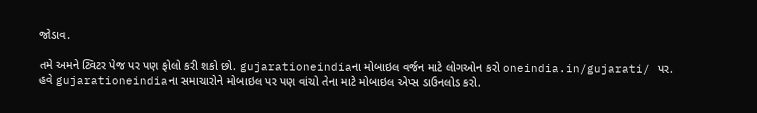જોડાવ.

તમે અમને ટ્વિટર પેજ પર પણ ફોલો કરી શકો છો. gujarationeindiaના મોબાઇલ વર્જન માટે લોગઓન કરો oneindia.in/gujarati/ પર. હવે gujarationeindiaના સમાચારોને મોબાઇલ પર પણ વાંચો તેના માટે મોબાઇલ એપ્સ ડાઉનલોડ કરો.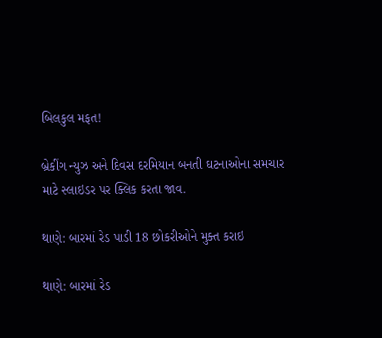બિલકુલ મફત!

બ્રેકીંગ ન્યુઝ અને દિવસ દરમિયાન બનતી ઘટનાઓના સમચાર માટે સ્લાઇડર પર ક્લિક કરતા જાવ.

થાણે: બારમાં રેડ પાડી 18 છોકરીઓને મુક્ત કરાઇ

થાણે: બારમાં રેડ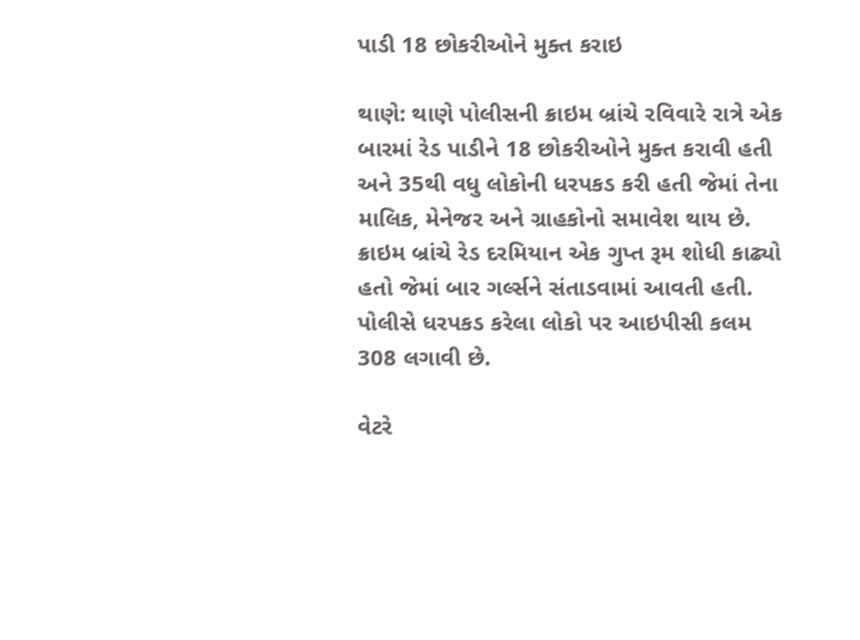પાડી 18 છોકરીઓને મુક્ત કરાઇ

થાણે: થાણે પોલીસની ક્રાઇમ બ્રાંચે રવિવારે રાત્રે એક બારમાં રેડ પાડીને 18 છોકરીઓને મુક્ત કરાવી હતી અને 35થી વધુ લોકોની ધરપકડ કરી હતી જેમાં તેના માલિક, મેનેજર અને ગ્રાહકોનો સમાવેશ થાય છે. ક્રાઇમ બ્રાંચે રેડ દરમિયાન એક ગુપ્ત રૂમ શોધી કાઢ્યો હતો જેમાં બાર ગર્લ્સને સંતાડવામાં આવતી હતી. પોલીસે ધરપકડ કરેલા લોકો પર આઇપીસી કલમ 308 લગાવી છે.

વેટરે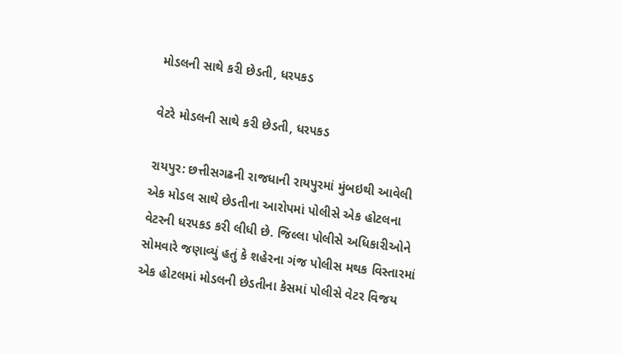મોડલની સાથે કરી છેડતી, ધરપકડ

વેટરે મોડલની સાથે કરી છેડતી, ધરપકડ

રાયપુર: છત્તીસગઢની રાજધાની રાયપુરમાં મુંબઇથી આવેલી એક મોડલ સાથે છેડતીના આરોપમાં પોલીસે એક હોટલના વેટરની ધરપકડ કરી લીધી છે. જિલ્લા પોલીસે અધિકારીઓને સોમવારે જણાવ્યું હતું કે શહેરના ગંજ પોલીસ મથક વિસ્તારમાં એક હોટલમાં મોડલની છેડતીના કેસમાં પોલીસે વેટર વિજય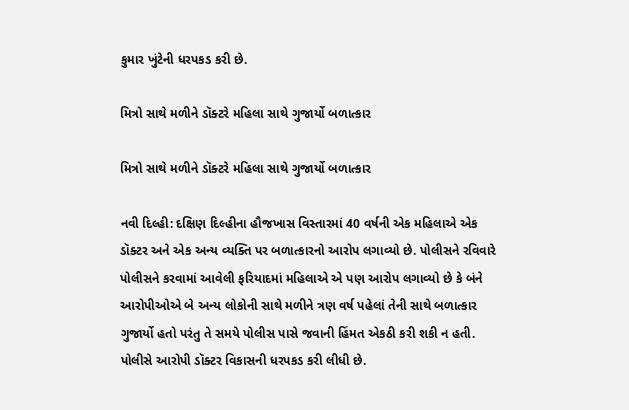કુમાર ખુંટેની ધરપકડ કરી છે.

મિત્રો સાથે મળીને ડૉક્ટરે મહિલા સાથે ગુજાર્યો બળાત્કાર

મિત્રો સાથે મળીને ડૉક્ટરે મહિલા સાથે ગુજાર્યો બળાત્કાર

નવી દિલ્હી: દક્ષિણ દિલ્હીના હૌજખાસ વિસ્તારમાં 40 વર્ષની એક મહિલાએ એક ડૉક્ટર અને એક અન્ય વ્યક્તિ પર બળાત્કારનો આરોપ લગાવ્યો છે. પોલીસને રવિવારે પોલીસને કરવામાં આવેલી ફરિયાદમાં મહિલાએ એ પણ આરોપ લગાવ્યો છે કે બંને આરોપીઓએ બે અન્ય લોકોની સાથે મળીને ત્રણ વર્ષ પહેલાં તેની સાથે બળાત્કાર ગુજાર્યો હતો પરંતુ તે સમયે પોલીસ પાસે જવાની હિંમત એકઠી કરી શકી ન હતી. પોલીસે આરોપી ડૉક્ટર વિકાસની ધરપકડ કરી લીધી છે.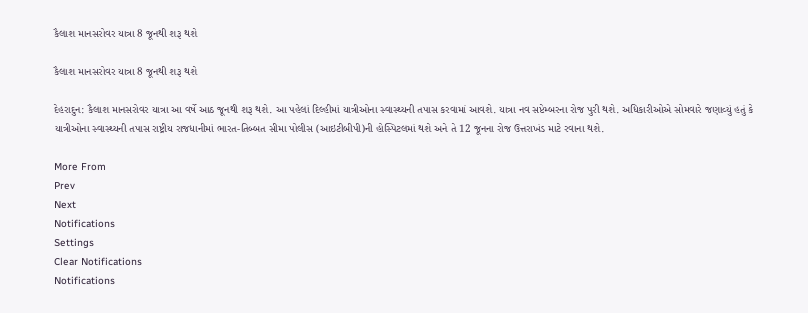કૈલાશ માનસરોવર યાત્રા 8 જૂનથી શરૂ થશે

કૈલાશ માનસરોવર યાત્રા 8 જૂનથી શરૂ થશે

દેહરાદુન: કૈલાશ માનસરોવર યાત્રા આ વર્ષે આઠ જૂનથી શરૂ થશે. આ પહેલાં દિલ્હીમાં યાત્રીઓના સ્વાસ્થ્યની તપાસ કરવામાં આવશે. યાત્રા નવ સપ્ટેમ્બરના રોજ પુરી થશે. અધિકારીઓએ સોમવારે જણાવ્યું હતું કે યાત્રીઓના સ્વાસ્થ્યની તપાસ રાષ્ટ્રીય રાજધાનીમાં ભારત-તિબ્બત સીમા પોલીસ (આઇટીબીપી)ની હોસ્પિટલમાં થશે અને તે 12 જૂનના રોજ ઉત્તરાખંડ માટે રવાના થશે.

More From
Prev
Next
Notifications
Settings
Clear Notifications
Notifications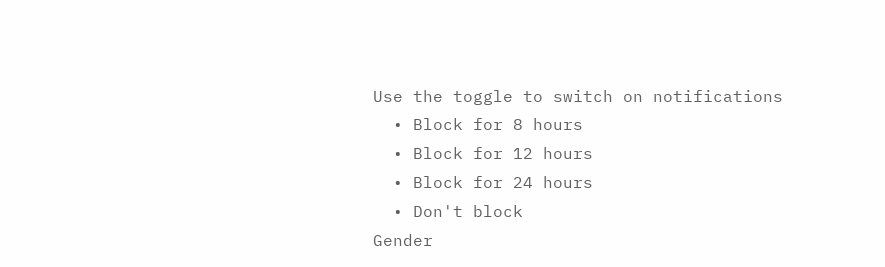Use the toggle to switch on notifications
  • Block for 8 hours
  • Block for 12 hours
  • Block for 24 hours
  • Don't block
Gender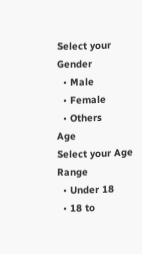Select your Gender
  • Male
  • Female
  • Others
Age
Select your Age Range
  • Under 18
  • 18 to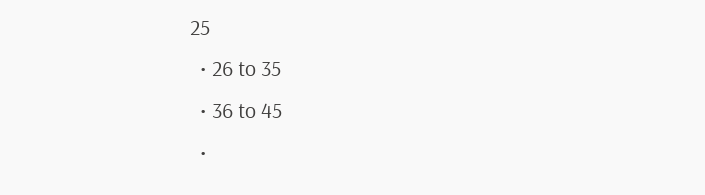25
  • 26 to 35
  • 36 to 45
  •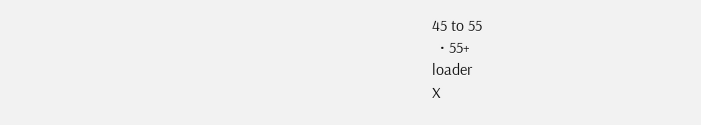45 to 55
  • 55+
loader
X